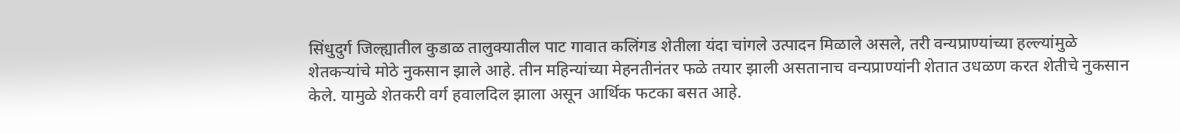सिंधुदुर्ग जिल्ह्यातील कुडाळ तालुक्यातील पाट गावात कलिंगड शेतीला यंदा चांगले उत्पादन मिळाले असले, तरी वन्यप्राण्यांच्या हल्ल्यांमुळे शेतकऱ्यांचे मोठे नुकसान झाले आहे. तीन महिन्यांच्या मेहनतीनंतर फळे तयार झाली असतानाच वन्यप्राण्यांनी शेतात उधळण करत शेतीचे नुकसान केले. यामुळे शेतकरी वर्ग हवालदिल झाला असून आर्थिक फटका बसत आहे.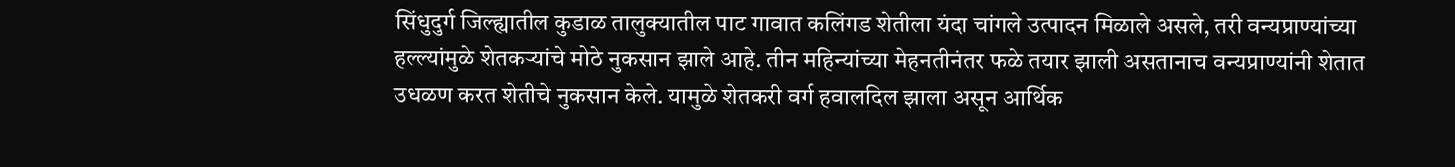सिंधुदुर्ग जिल्ह्यातील कुडाळ तालुक्यातील पाट गावात कलिंगड शेतीला यंदा चांगले उत्पादन मिळाले असले, तरी वन्यप्राण्यांच्या हल्ल्यांमुळे शेतकऱ्यांचे मोठे नुकसान झाले आहे. तीन महिन्यांच्या मेहनतीनंतर फळे तयार झाली असतानाच वन्यप्राण्यांनी शेतात उधळण करत शेतीचे नुकसान केले. यामुळे शेतकरी वर्ग हवालदिल झाला असून आर्थिक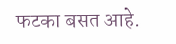फटका बसत आहे.